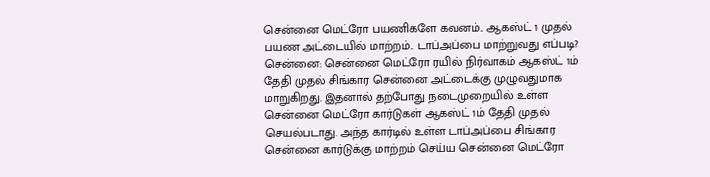சென்னை மெட்ரோ பயணிகளே கவனம்.. ஆகஸ்ட் 1 முதல் பயண அட்டையில் மாற்றம்.. டாப்அப்பை மாற்றுவது எப்படி?
சென்னை: சென்னை மெட்ரோ ரயில் நிர்வாகம் ஆகஸ்ட் 1ம் தேதி முதல் சிங்கார சென்னை அட்டைக்கு முழுவதுமாக மாறுகிறது. இதனால் தற்போது நடைமுறையில் உள்ள சென்னை மெட்ரோ கார்டுகள் ஆகஸ்ட் 1ம் தேதி முதல் செயல்படாது. அந்த கார்டில் உள்ள டாப்அப்பை சிங்கார சென்னை கார்டுக்கு மாற்றம் செய்ய சென்னை மெட்ரோ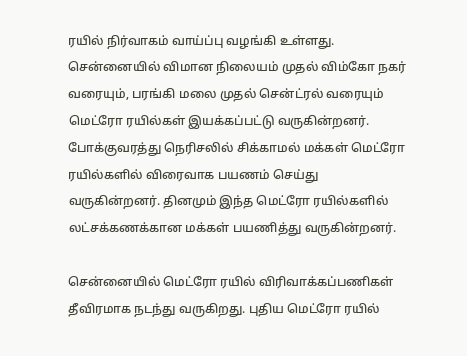ரயில் நிர்வாகம் வாய்ப்பு வழங்கி உள்ளது.
சென்னையில் விமான நிலையம் முதல் விம்கோ நகர் வரையும், பரங்கி மலை முதல் சென்ட்ரல் வரையும் மெட்ரோ ரயில்கள் இயக்கப்பட்டு வருகின்றனர். போக்குவரத்து நெரிசலில் சிக்காமல் மக்கள் மெட்ரோ ரயில்களில் விரைவாக பயணம் செய்து வருகின்றனர். தினமும் இந்த மெட்ரோ ரயில்களில் லட்சக்கணக்கான மக்கள் பயணித்து வருகின்றனர்.

சென்னையில் மெட்ரோ ரயில் விரிவாக்கப்பணிகள் தீவிரமாக நடந்து வருகிறது. புதிய மெட்ரோ ரயில்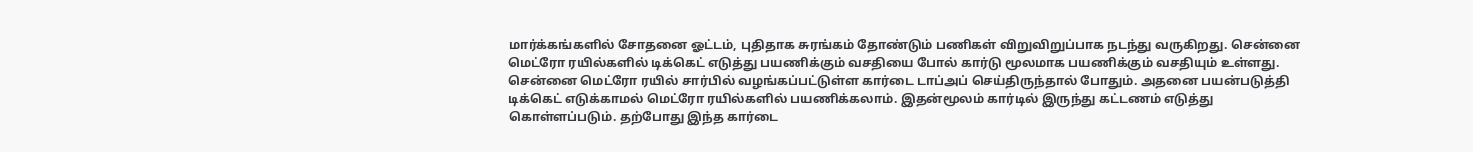மார்க்கங்களில் சோதனை ஓட்டம், புதிதாக சுரங்கம் தோண்டும் பணிகள் விறுவிறுப்பாக நடந்து வருகிறது. சென்னை மெட்ரோ ரயில்களில் டிக்கெட் எடுத்து பயணிக்கும் வசதியை போல் கார்டு மூலமாக பயணிக்கும் வசதியும் உள்ளது.
சென்னை மெட்ரோ ரயில் சார்பில் வழங்கப்பட்டுள்ள கார்டை டாப்அப் செய்திருந்தால் போதும். அதனை பயன்படுத்தி டிக்கெட் எடுக்காமல் மெட்ரோ ரயில்களில் பயணிக்கலாம். இதன்மூலம் கார்டில் இருந்து கட்டணம் எடுத்து கொள்ளப்படும். தற்போது இந்த கார்டை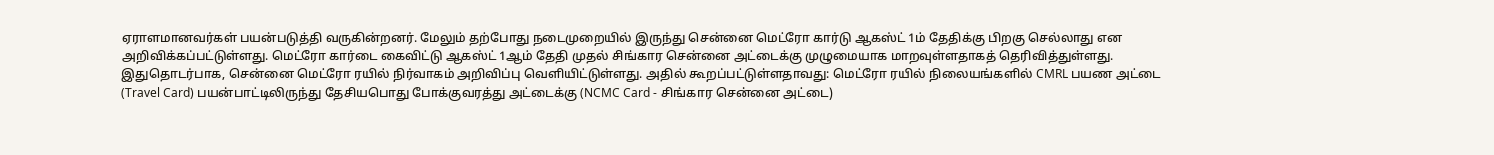ஏராளமானவர்கள் பயன்படுத்தி வருகின்றனர். மேலும் தற்போது நடைமுறையில் இருந்து சென்னை மெட்ரோ கார்டு ஆகஸ்ட் 1ம் தேதிக்கு பிறகு செல்லாது என அறிவிக்கப்பட்டுள்ளது. மெட்ரோ கார்டை கைவிட்டு ஆகஸ்ட் 1ஆம் தேதி முதல் சிங்கார சென்னை அட்டைக்கு முழுமையாக மாறவுள்ளதாகத் தெரிவித்துள்ளது.
இதுதொடர்பாக, சென்னை மெட்ரோ ரயில் நிர்வாகம் அறிவிப்பு வெளியிட்டுள்ளது. அதில் கூறப்பட்டுள்ளதாவது: மெட்ரோ ரயில் நிலையங்களில் CMRL பயண அட்டை (Travel Card) பயன்பாட்டிலிருந்து தேசியபொது போக்குவரத்து அட்டைக்கு (NCMC Card - சிங்கார சென்னை அட்டை)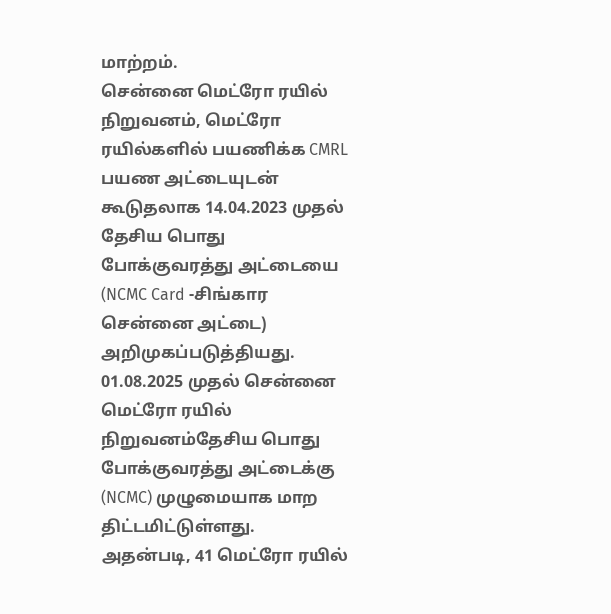மாற்றம்.
சென்னை மெட்ரோ ரயில் நிறுவனம், மெட்ரோ ரயில்களில் பயணிக்க CMRL பயண அட்டையுடன் கூடுதலாக 14.04.2023 முதல் தேசிய பொது போக்குவரத்து அட்டையை (NCMC Card -சிங்கார சென்னை அட்டை) அறிமுகப்படுத்தியது. 01.08.2025 முதல் சென்னை மெட்ரோ ரயில் நிறுவனம்தேசிய பொது போக்குவரத்து அட்டைக்கு (NCMC) முழுமையாக மாற திட்டமிட்டுள்ளது.
அதன்படி, 41 மெட்ரோ ரயில்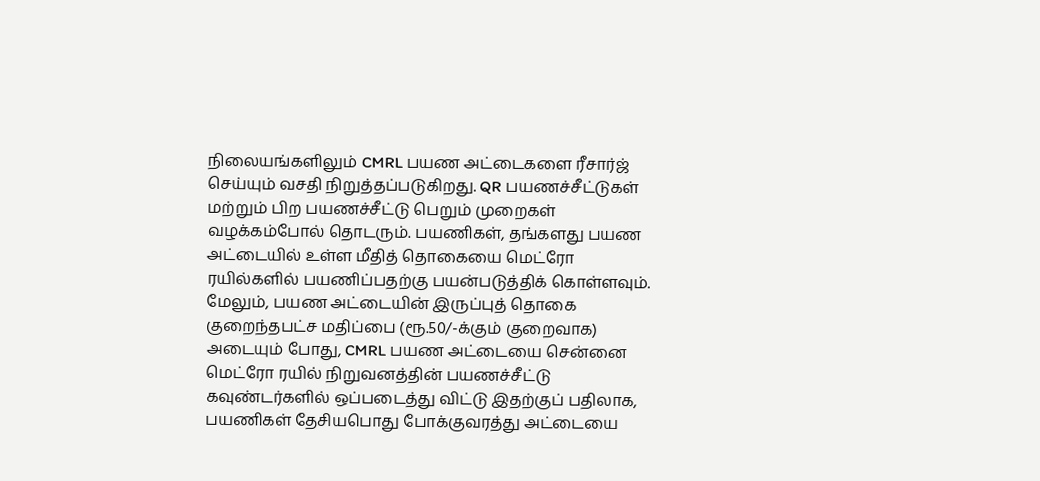நிலையங்களிலும் CMRL பயண அட்டைகளை ரீசார்ஜ் செய்யும் வசதி நிறுத்தப்படுகிறது. QR பயணச்சீட்டுகள் மற்றும் பிற பயணச்சீட்டு பெறும் முறைகள் வழக்கம்போல் தொடரும். பயணிகள், தங்களது பயண அட்டையில் உள்ள மீதித் தொகையை மெட்ரோ ரயில்களில் பயணிப்பதற்கு பயன்படுத்திக் கொள்ளவும்.
மேலும், பயண அட்டையின் இருப்புத் தொகை குறைந்தபட்ச மதிப்பை (ரூ.50/-க்கும் குறைவாக) அடையும் போது, CMRL பயண அட்டையை சென்னை மெட்ரோ ரயில் நிறுவனத்தின் பயணச்சீட்டு கவுண்டர்களில் ஒப்படைத்து விட்டு இதற்குப் பதிலாக, பயணிகள் தேசியபொது போக்குவரத்து அட்டையை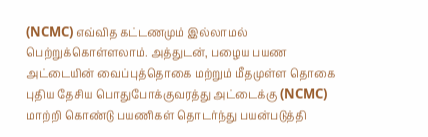(NCMC) எவ்வித கட்டணமும் இல்லாமல் பெற்றுக்கொள்ளலாம். அத்துடன், பழைய பயண அட்டையின் வைப்புத்தொகை மற்றும் மீதமுள்ள தொகை புதிய தேசிய பொதுபோக்குவரத்து அட்டைக்கு (NCMC) மாற்றி கொண்டு பயணிகள் தொடர்ந்து பயன்படுத்தி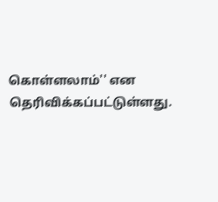கொள்ளலாம்'' என தெரிவிக்கப்பட்டுள்ளது.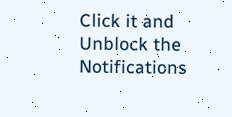Click it and Unblock the Notifications